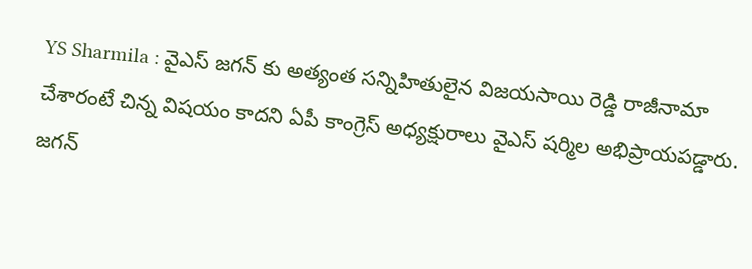YS Sharmila : వైఎస్ జగన్ కు అత్యంత సన్నిహితులైన విజయసాయి రెడ్డి రాజీనామా చేశారంటే చిన్న విషయం కాదని ఏపీ కాంగ్రెస్ అధ్యక్షురాలు వైఎస్ షర్మిల అభిప్రాయపడ్డారు. జగన్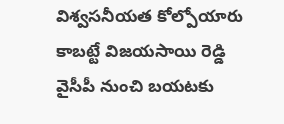విశ్వసనీయత కోల్పోయారు కాబట్టే విజయసాయి రెడ్డి వైసీపీ నుంచి బయటకు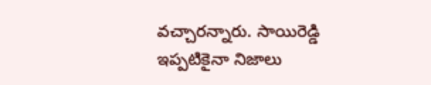వచ్చారన్నారు. సాయిరెడ్డి ఇప్పటికైనా నిజాలు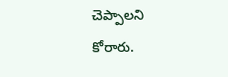చెప్పాలని కోరారు.